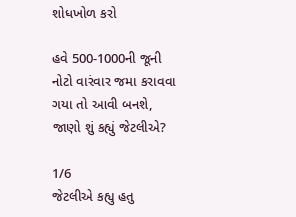શોધખોળ કરો

હવે 500-1000ની જૂની નોટો વારંવાર જમા કરાવવા ગયા તો આવી બનશે, જાણો શું કહ્યું જેટલીએ?

1/6
જેટલીએ કહ્યુ હતુ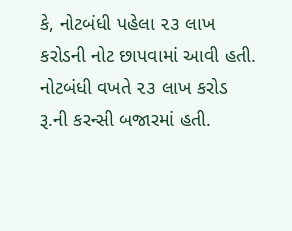કે, નોટબંધી પહેલા ૨૩ લાખ કરોડની નોટ છાપવામાં આવી હતી. નોટબંધી વખતે ૨૩ લાખ કરોડ રૂ.ની કરન્સી બજારમાં હતી.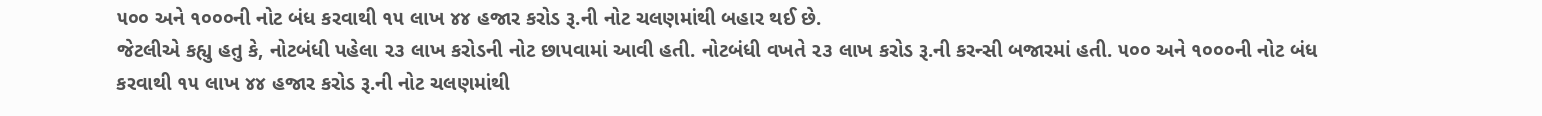૫૦૦ અને ૧૦૦૦ની નોટ બંધ કરવાથી ૧૫ લાખ ૪૪ હજાર કરોડ રૂ.ની નોટ ચલણમાંથી બહાર થઈ છે.
જેટલીએ કહ્યુ હતુ કે, નોટબંધી પહેલા ૨૩ લાખ કરોડની નોટ છાપવામાં આવી હતી. નોટબંધી વખતે ૨૩ લાખ કરોડ રૂ.ની કરન્સી બજારમાં હતી. ૫૦૦ અને ૧૦૦૦ની નોટ બંધ કરવાથી ૧૫ લાખ ૪૪ હજાર કરોડ રૂ.ની નોટ ચલણમાંથી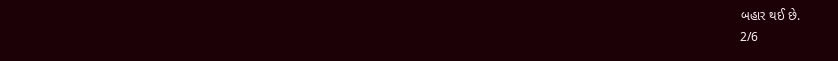બહાર થઈ છે.
2/6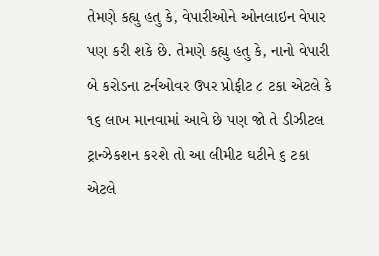તેમણે કહ્યુ હતુ કે, વેપારીઓને ઓનલાઇન વેપાર પણ કરી શકે છે. તેમણે કહ્યુ હતુ કે, નાનો વેપારી બે કરોડના ટર્નઓવર ઉપર પ્રોફીટ ૮ ટકા એટલે કે ૧૬ લાખ માનવામાં આવે છે પણ જો તે ડીઝીટલ ટ્રાન્ઝેકશન કરશે તો આ લીમીટ ઘટીને ૬ ટકા એટલે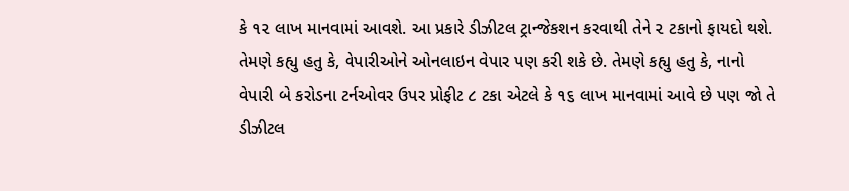કે ૧૨ લાખ માનવામાં આવશે. આ પ્રકારે ડીઝીટલ ટ્રાન્જેકશન કરવાથી તેને ૨ ટકાનો ફાયદો થશે.
તેમણે કહ્યુ હતુ કે, વેપારીઓને ઓનલાઇન વેપાર પણ કરી શકે છે. તેમણે કહ્યુ હતુ કે, નાનો વેપારી બે કરોડના ટર્નઓવર ઉપર પ્રોફીટ ૮ ટકા એટલે કે ૧૬ લાખ માનવામાં આવે છે પણ જો તે ડીઝીટલ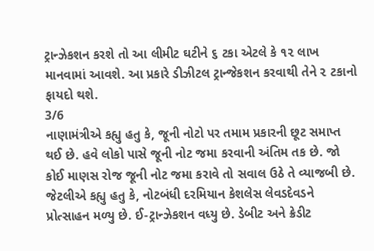ટ્રાન્ઝેકશન કરશે તો આ લીમીટ ઘટીને ૬ ટકા એટલે કે ૧૨ લાખ માનવામાં આવશે. આ પ્રકારે ડીઝીટલ ટ્રાન્જેકશન કરવાથી તેને ૨ ટકાનો ફાયદો થશે.
3/6
નાણામંત્રીએ કહ્યુ હતુ કે, જૂની નોટો પર તમામ પ્રકારની છૂટ સમાપ્ત થઈ છે. હવે લોકો પાસે જૂની નોટ જમા કરવાની અંતિમ તક છે. જો કોઈ માણસ રોજ જૂની નોટ જમા કરાવે તો સવાલ ઉઠે તે વ્યાજબી છે. જેટલીએ કહ્યુ હતુ કે, નોટબંધી દરમિયાન કેશલેસ લેવડદેવડને પ્રોત્સાહન મળ્યુ છે. ઈ-ટ્રાન્ઝેકશન વધ્યુ છે. ડેબીટ અને ક્રેડીટ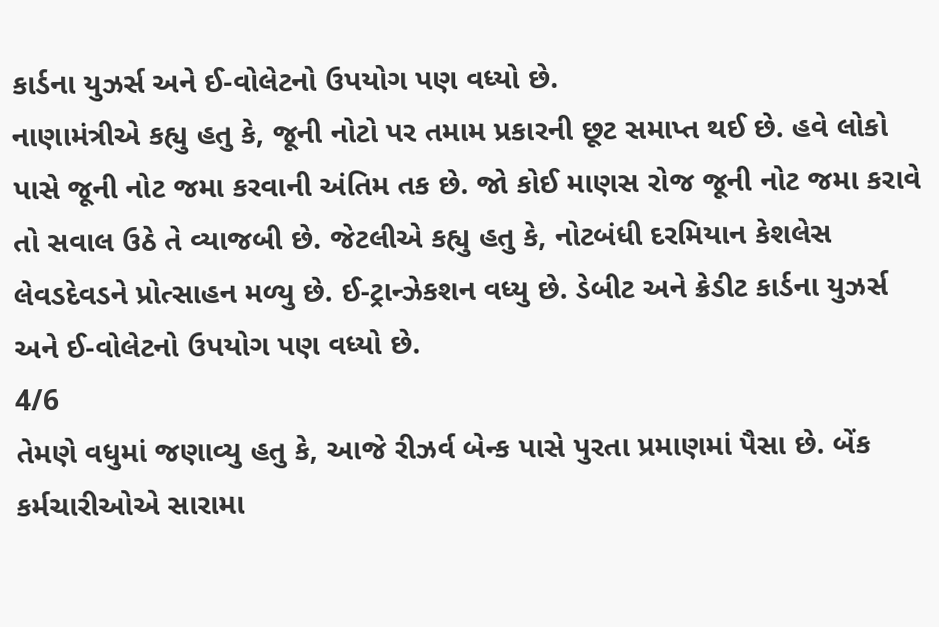કાર્ડના યુઝર્સ અને ઈ-વોલેટનો ઉપયોગ પણ વધ્યો છે.
નાણામંત્રીએ કહ્યુ હતુ કે, જૂની નોટો પર તમામ પ્રકારની છૂટ સમાપ્ત થઈ છે. હવે લોકો પાસે જૂની નોટ જમા કરવાની અંતિમ તક છે. જો કોઈ માણસ રોજ જૂની નોટ જમા કરાવે તો સવાલ ઉઠે તે વ્યાજબી છે. જેટલીએ કહ્યુ હતુ કે, નોટબંધી દરમિયાન કેશલેસ લેવડદેવડને પ્રોત્સાહન મળ્યુ છે. ઈ-ટ્રાન્ઝેકશન વધ્યુ છે. ડેબીટ અને ક્રેડીટ કાર્ડના યુઝર્સ અને ઈ-વોલેટનો ઉપયોગ પણ વધ્યો છે.
4/6
તેમણે વધુમાં જણાવ્યુ હતુ કે, આજે રીઝર્વ બેન્ક પાસે પુરતા પ્રમાણમાં પૈસા છે. બેંક કર્મચારીઓએ સારામા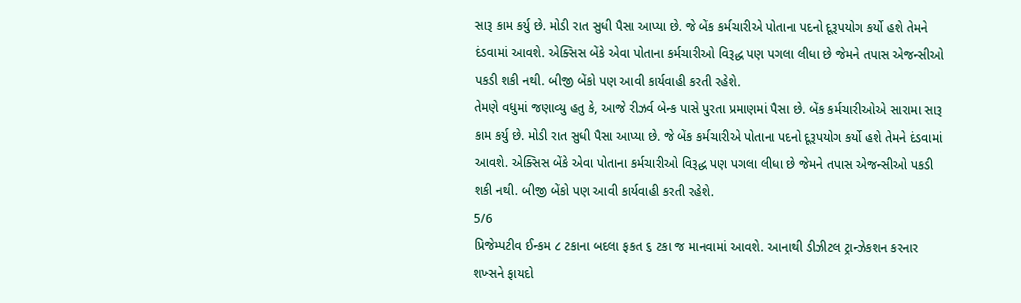સારૂ કામ કર્યુ છે. મોડી રાત સુધી પૈસા આપ્યા છે. જે બેંક કર્મચારીએ પોતાના પદનો દૂરૂપયોગ કર્યો હશે તેમને દંડવામાં આવશે. એક્સિસ બેંકે એવા પોતાના કર્મચારીઓ વિરૂદ્ધ પણ પગલા લીધા છે જેમને તપાસ એજન્સીઓ પકડી શકી નથી. બીજી બેંકો પણ આવી કાર્યવાહી કરતી રહેશે.
તેમણે વધુમાં જણાવ્યુ હતુ કે, આજે રીઝર્વ બેન્ક પાસે પુરતા પ્રમાણમાં પૈસા છે. બેંક કર્મચારીઓએ સારામા સારૂ કામ કર્યુ છે. મોડી રાત સુધી પૈસા આપ્યા છે. જે બેંક કર્મચારીએ પોતાના પદનો દૂરૂપયોગ કર્યો હશે તેમને દંડવામાં આવશે. એક્સિસ બેંકે એવા પોતાના કર્મચારીઓ વિરૂદ્ધ પણ પગલા લીધા છે જેમને તપાસ એજન્સીઓ પકડી શકી નથી. બીજી બેંકો પણ આવી કાર્યવાહી કરતી રહેશે.
5/6
પ્રિજેમ્પટીવ ઈન્કમ ૮ ટકાના બદલા ફકત ૬ ટકા જ માનવામાં આવશે. આનાથી ડીઝીટલ ટ્રાન્ઝેકશન કરનાર શખ્સને ફાયદો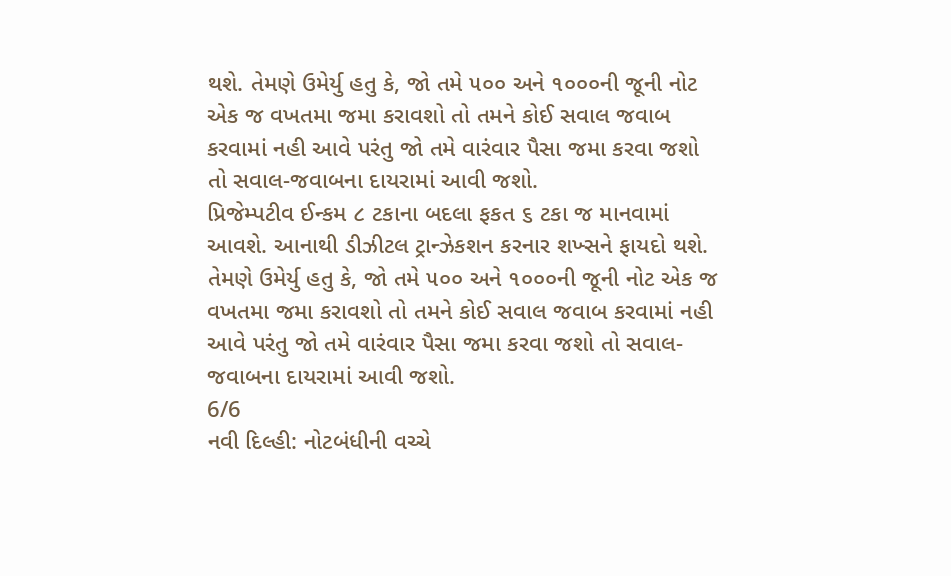થશે. તેમણે ઉમેર્યુ હતુ કે, જો તમે ૫૦૦ અને ૧૦૦૦ની જૂની નોટ એક જ વખતમા જમા કરાવશો તો તમને કોઈ સવાલ જવાબ કરવામાં નહી આવે પરંતુ જો તમે વારંવાર પૈસા જમા કરવા જશો તો સવાલ-જવાબના દાયરામાં આવી જશો.
પ્રિજેમ્પટીવ ઈન્કમ ૮ ટકાના બદલા ફકત ૬ ટકા જ માનવામાં આવશે. આનાથી ડીઝીટલ ટ્રાન્ઝેકશન કરનાર શખ્સને ફાયદો થશે. તેમણે ઉમેર્યુ હતુ કે, જો તમે ૫૦૦ અને ૧૦૦૦ની જૂની નોટ એક જ વખતમા જમા કરાવશો તો તમને કોઈ સવાલ જવાબ કરવામાં નહી આવે પરંતુ જો તમે વારંવાર પૈસા જમા કરવા જશો તો સવાલ-જવાબના દાયરામાં આવી જશો.
6/6
નવી દિલ્હી: નોટબંધીની વચ્ચે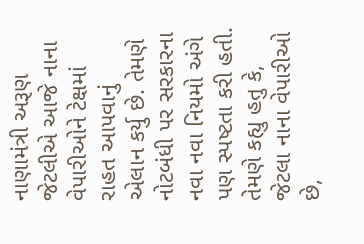નાણામંત્રી અરૂણ જેટલીએ આજે નાના વેપારીઓને ટેક્ષમાં રાહત આપવાનું એલાન કર્યુ છે. તેમણે નોટબંધી પર સરકારના નવા નવા નિયમો અંગે પણ સ્પષ્ટતા કરી હતી. તેમણે કહ્યુ હતુ કે, જેટલા નાના વેપારીઓ છે,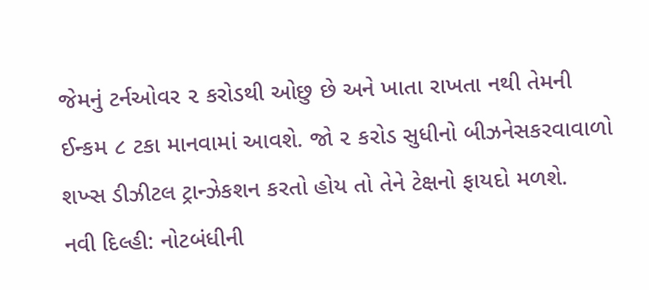જેમનું ટર્નઓવર ૨ કરોડથી ઓછુ છે અને ખાતા રાખતા નથી તેમની ઈન્કમ ૮ ટકા માનવામાં આવશે. જો ૨ કરોડ સુધીનો બીઝનેસકરવાવાળો શખ્સ ડીઝીટલ ટ્રાન્ઝેકશન કરતો હોય તો તેને ટેક્ષનો ફાયદો મળશે.
નવી દિલ્હી: નોટબંધીની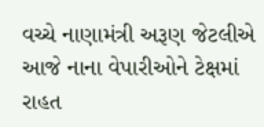વચ્ચે નાણામંત્રી અરૂણ જેટલીએ આજે નાના વેપારીઓને ટેક્ષમાં રાહત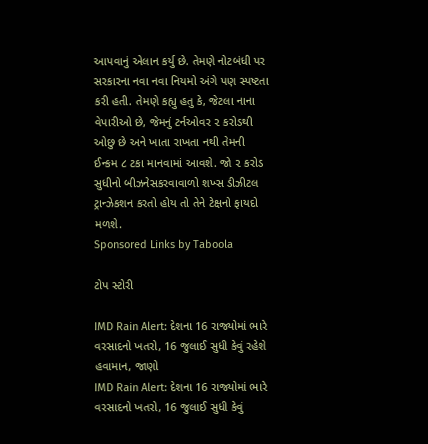આપવાનું એલાન કર્યુ છે. તેમણે નોટબંધી પર સરકારના નવા નવા નિયમો અંગે પણ સ્પષ્ટતા કરી હતી. તેમણે કહ્યુ હતુ કે, જેટલા નાના વેપારીઓ છે, જેમનું ટર્નઓવર ૨ કરોડથી ઓછુ છે અને ખાતા રાખતા નથી તેમની ઈન્કમ ૮ ટકા માનવામાં આવશે. જો ૨ કરોડ સુધીનો બીઝનેસકરવાવાળો શખ્સ ડીઝીટલ ટ્રાન્ઝેકશન કરતો હોય તો તેને ટેક્ષનો ફાયદો મળશે.
Sponsored Links by Taboola

ટોપ સ્ટોરી

IMD Rain Alert: દેશના 16 રાજ્યોમાં ભારે વરસાદનો ખતરો, 16 જુલાઈ સુધી કેવું રહેશે હવામાન, જાણો
IMD Rain Alert: દેશના 16 રાજ્યોમાં ભારે વરસાદનો ખતરો, 16 જુલાઈ સુધી કેવું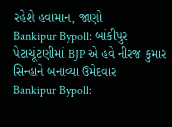રહેશે હવામાન, જાણો
Bankipur Bypoll: બાંકીપુર પેટાચૂંટણીમાં BJP એ હવે નીરજ કુમાર સિન્હાને બનાવ્યા ઉમેદવાર
Bankipur Bypoll: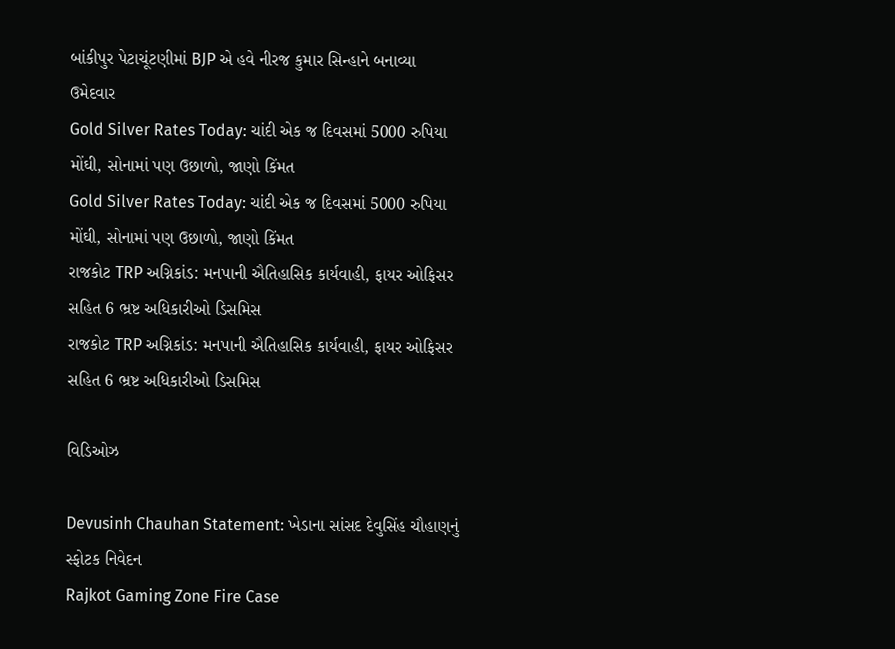બાંકીપુર પેટાચૂંટણીમાં BJP એ હવે નીરજ કુમાર સિન્હાને બનાવ્યા ઉમેદવાર
Gold Silver Rates Today: ચાંદી એક જ દિવસમાં 5000 રુપિયા મોંઘી, સોનામાં પણ ઉછાળો, જાણો કિંમત
Gold Silver Rates Today: ચાંદી એક જ દિવસમાં 5000 રુપિયા મોંઘી, સોનામાં પણ ઉછાળો, જાણો કિંમત
રાજકોટ TRP અગ્નિકાંડ: મનપાની ઐતિહાસિક કાર્યવાહી, ફાયર ઓફિસર સહિત 6 ભ્રષ્ટ અધિકારીઓ ડિસમિસ
રાજકોટ TRP અગ્નિકાંડ: મનપાની ઐતિહાસિક કાર્યવાહી, ફાયર ઓફિસર સહિત 6 ભ્રષ્ટ અધિકારીઓ ડિસમિસ

વિડિઓઝ

Devusinh Chauhan Statement: ખેડાના સાંસદ દેવુસિંહ ચૌહાણનું સ્ફોટક નિવેદન
Rajkot Gaming Zone Fire Case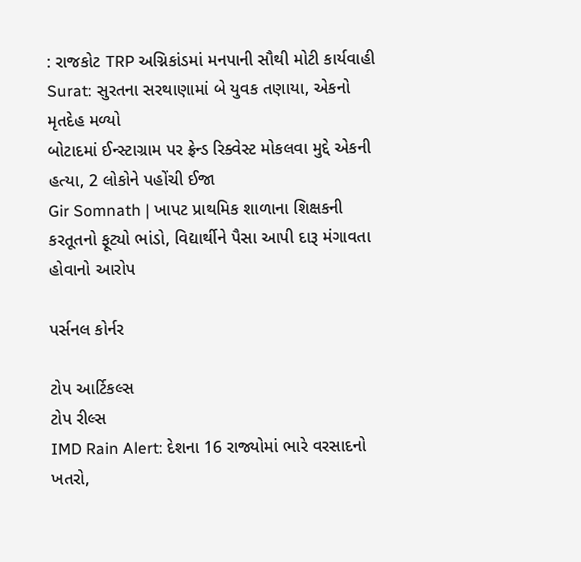: રાજકોટ TRP અગ્નિકાંડમાં મનપાની સૌથી મોટી કાર્યવાહી
Surat: સુરતના સરથાણામાં બે યુવક તણાયા, એકનો મૃતદેહ મળ્યો
બોટાદમાં ઈન્સ્ટાગ્રામ પર ફ્રેન્ડ રિક્વેસ્ટ મોકલવા મુદ્દે એકની હત્યા, 2 લોકોને પહોંચી ઈજા
Gir Somnath | ખાપટ પ્રાથમિક શાળાના શિક્ષકની કરતૂતનો ફૂટ્યો ભાંડો, વિદ્યાર્થીને પૈસા આપી દારૂ મંગાવતા હોવાનો આરોપ

પર્સનલ કોર્નર

ટોપ આર્ટિકલ્સ
ટોપ રીલ્સ
IMD Rain Alert: દેશના 16 રાજ્યોમાં ભારે વરસાદનો ખતરો,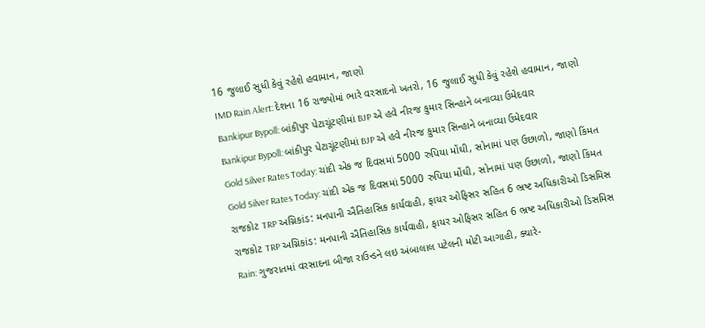16 જુલાઈ સુધી કેવું રહેશે હવામાન, જાણો
IMD Rain Alert: દેશના 16 રાજ્યોમાં ભારે વરસાદનો ખતરો, 16 જુલાઈ સુધી કેવું રહેશે હવામાન, જાણો
Bankipur Bypoll: બાંકીપુર પેટાચૂંટણીમાં BJP એ હવે નીરજ કુમાર સિન્હાને બનાવ્યા ઉમેદવાર
Bankipur Bypoll: બાંકીપુર પેટાચૂંટણીમાં BJP એ હવે નીરજ કુમાર સિન્હાને બનાવ્યા ઉમેદવાર
Gold Silver Rates Today: ચાંદી એક જ દિવસમાં 5000 રુપિયા મોંઘી, સોનામાં પણ ઉછાળો, જાણો કિંમત
Gold Silver Rates Today: ચાંદી એક જ દિવસમાં 5000 રુપિયા મોંઘી, સોનામાં પણ ઉછાળો, જાણો કિંમત
રાજકોટ TRP અગ્નિકાંડ: મનપાની ઐતિહાસિક કાર્યવાહી, ફાયર ઓફિસર સહિત 6 ભ્રષ્ટ અધિકારીઓ ડિસમિસ
રાજકોટ TRP અગ્નિકાંડ: મનપાની ઐતિહાસિક કાર્યવાહી, ફાયર ઓફિસર સહિત 6 ભ્રષ્ટ અધિકારીઓ ડિસમિસ
Rain: ગુજરાતમાં વરસાદના બીજા રાઉન્ડને લઇ અંબાલાલ પટેલની મોટી આગાહી, ક્યારે-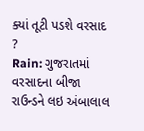ક્યાં તૂટી પડશે વરસાદ ?
Rain: ગુજરાતમાં વરસાદના બીજા રાઉન્ડને લઇ અંબાલાલ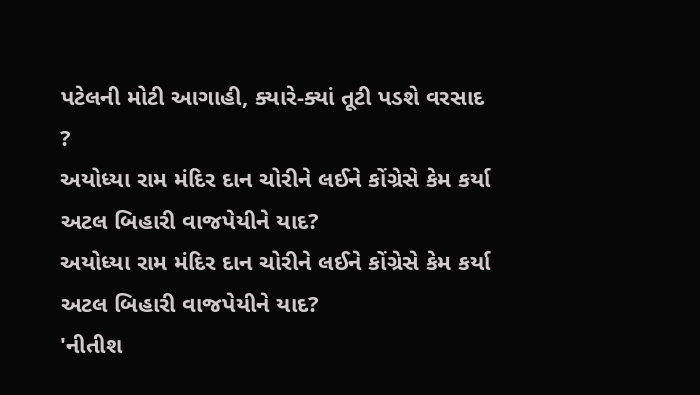પટેલની મોટી આગાહી, ક્યારે-ક્યાં તૂટી પડશે વરસાદ ?
અયોધ્યા રામ મંદિર દાન ચોરીને લઈને કોંગ્રેસે કેમ કર્યા અટલ બિહારી વાજપેયીને યાદ?
અયોધ્યા રામ મંદિર દાન ચોરીને લઈને કોંગ્રેસે કેમ કર્યા અટલ બિહારી વાજપેયીને યાદ?
'નીતીશ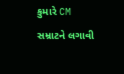કુમારે CM સમ્રાટને લગાવી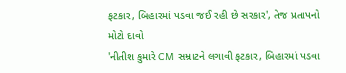ફટકાર, બિહારમાં પડવા જઈ રહી છે સરકાર', તેજ પ્રતાપનો મોટો દાવો
'નીતીશ કુમારે CM સમ્રાટને લગાવી ફટકાર, બિહારમાં પડવા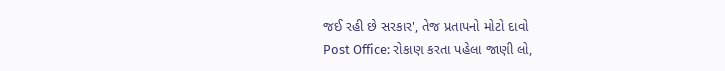જઈ રહી છે સરકાર', તેજ પ્રતાપનો મોટો દાવો
Post Office: રોકાણ કરતા પહેલા જાણી લો,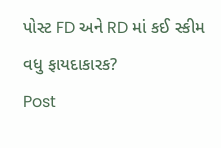પોસ્ટ FD અને RD માં કઈ સ્કીમ વધુ ફાયદાકારક?
Post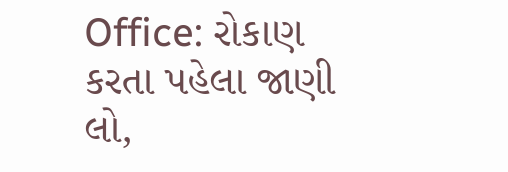Office: રોકાણ કરતા પહેલા જાણી લો,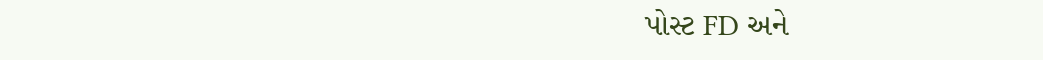પોસ્ટ FD અને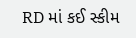RD માં કઈ સ્કીમ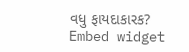વધુ ફાયદાકારક?
Embed widget